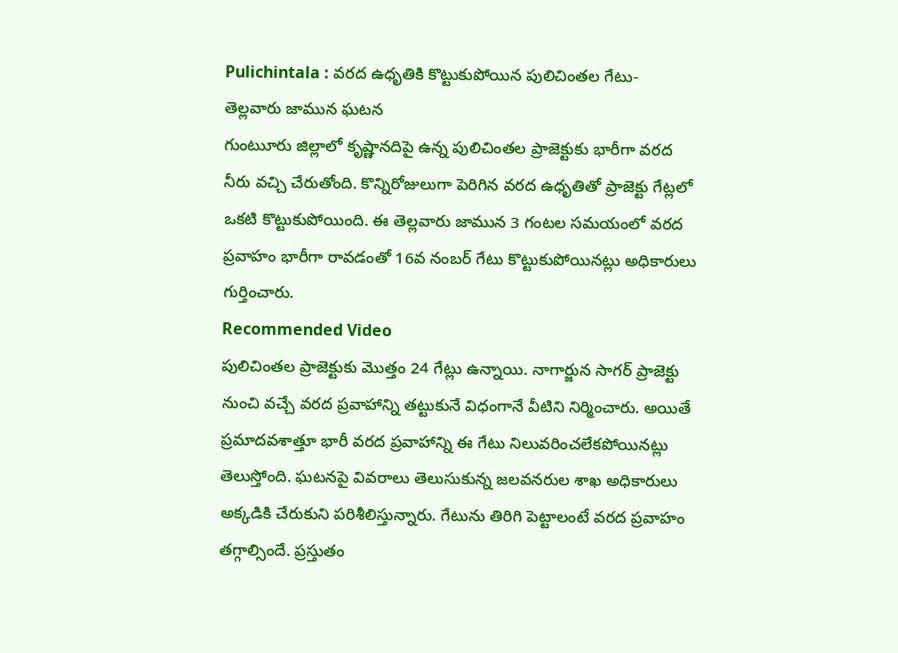Pulichintala : వరద ఉధృతికి కొట్టుకుపోయిన పులిచింతల గేటు- తెల్లవారు జామున ఘటన
గుంటుూరు జిల్లాలో కృష్ణానదిపై ఉన్న పులిచింతల ప్రాజెక్టుకు భారీగా వరద నీరు వచ్చి చేరుతోంది. కొన్నిరోజులుగా పెరిగిన వరద ఉధృతితో ప్రాజెక్టు గేట్లలో ఒకటి కొట్టుకుపోయింది. ఈ తెల్లవారు జామున 3 గంటల సమయంలో వరద ప్రవాహం భారీగా రావడంతో 16వ నంబర్ గేటు కొట్టుకుపోయినట్లు అధికారులు గుర్తించారు.
Recommended Video
పులిచింతల ప్రాజెక్టుకు మొత్తం 24 గేట్లు ఉన్నాయి. నాగార్జున సాగర్ ప్రాజెక్టు నుంచి వచ్చే వరద ప్రవాహాన్ని తట్టుకునే విధంగానే వీటిని నిర్మించారు. అయితే ప్రమాదవశాత్తూ భారీ వరద ప్రవాహాన్ని ఈ గేటు నిలువరించలేకపోయినట్లు తెలుస్తోంది. ఘటనపై వివరాలు తెలుసుకున్న జలవనరుల శాఖ అధికారులు అక్కడికి చేరుకుని పరిశీలిస్తున్నారు. గేటును తిరిగి పెట్టాలంటే వరద ప్రవాహం తగ్గాల్సిందే. ప్రస్తుతం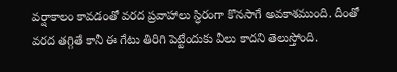వర్షాకాలం కావడంతో వరద ప్రవాహాలు స్ధిరంగా కొనసాగే అవకాశముంది. దీంతో వరద తగ్గితే కానీ ఈ గేటు తిరిగి పెట్టేందుకు వీలు కాదని తెలుస్తోంది.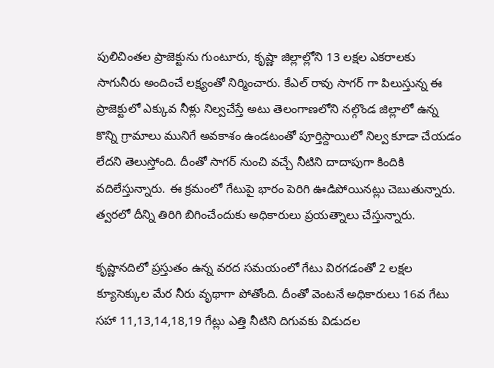పులిచింతల ప్రాజెక్టును గుంటూరు, కృష్ణా జిల్లాల్లోని 13 లక్షల ఎకరాలకు సాగునీరు అందించే లక్ష్యంతో నిర్మించారు. కేఎల్ రావు సాగర్ గా పిలుస్తున్న ఈ ప్రాజెక్టులో ఎక్కువ నీళ్లు నిల్వచేస్తే అటు తెలంగాణలోని నల్గొండ జిల్లాలో ఉన్న కొన్ని గ్రామాలు మునిగే అవకాశం ఉండటంతో పూర్తిస్దాయిలో నిల్వ కూడా చేయడం లేదని తెలుస్తోంది. దీంతో సాగర్ నుంచి వచ్చే నీటిని దాదాపుగా కిందికి వదిలేస్తున్నారు. ఈ క్రమంలో గేటుపై భారం పెరిగి ఊడిపోయినట్లు చెబుతున్నారు. త్వరలో దీన్ని తిరిగి బిగించేందుకు అధికారులు ప్రయత్నాలు చేస్తున్నారు.

కృష్ణానదిలో ప్రస్తుతం ఉన్న వరద సమయంలో గేటు విరగడంతో 2 లక్షల క్యూసెక్కుల మేర నీరు వృథాగా పోతోంది. దీంతో వెంటనే అధికారులు 16వ గేటు సహా 11,13,14,18,19 గేట్లు ఎత్తి నీటిని దిగువకు విడుదల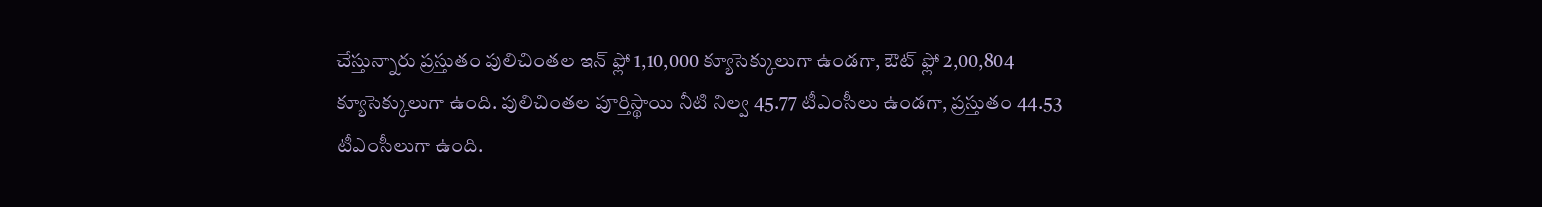చేస్తున్నారు ప్రస్తుతం పులిచింతల ఇన్ ఫ్లో 1,10,000 క్యూసెక్కులుగా ఉండగా, ఔట్ ఫ్లో 2,00,804 క్యూసెక్కులుగా ఉంది. పులిచింతల పూర్తిస్థాయి నీటి నిల్వ 45.77 టీఎంసీలు ఉండగా, ప్రస్తుతం 44.53 టీఎంసీలుగా ఉంది.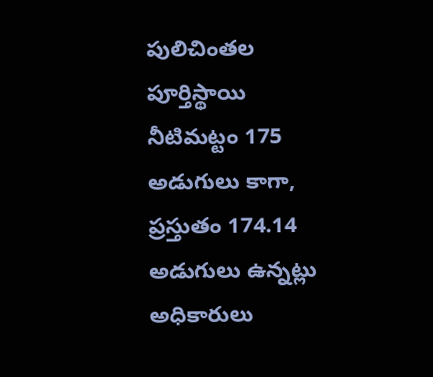పులిచింతల పూర్తిస్థాయి నీటిమట్టం 175 అడుగులు కాగా, ప్రస్తుతం 174.14 అడుగులు ఉన్నట్లు అధికారులు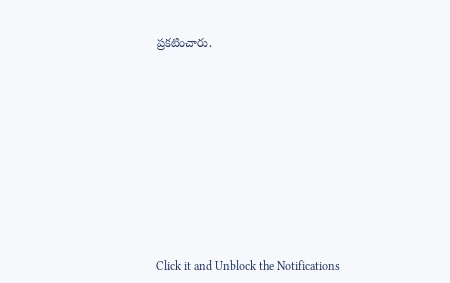ప్రకటించారు.












Click it and Unblock the Notifications